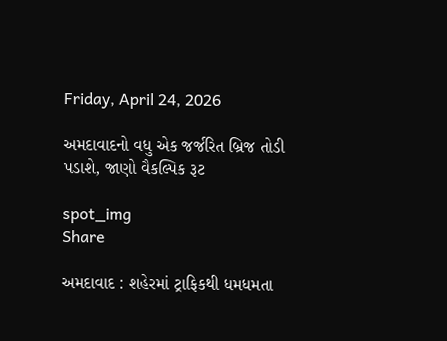Friday, April 24, 2026

અમદાવાદનો વધુ એક જર્જરિત બ્રિજ તોડી પડાશે, જાણો વૈકલ્પિક રૂટ

spot_img
Share

અમદાવાદ : શહેરમાં ટ્રાફિકથી ધમધમતા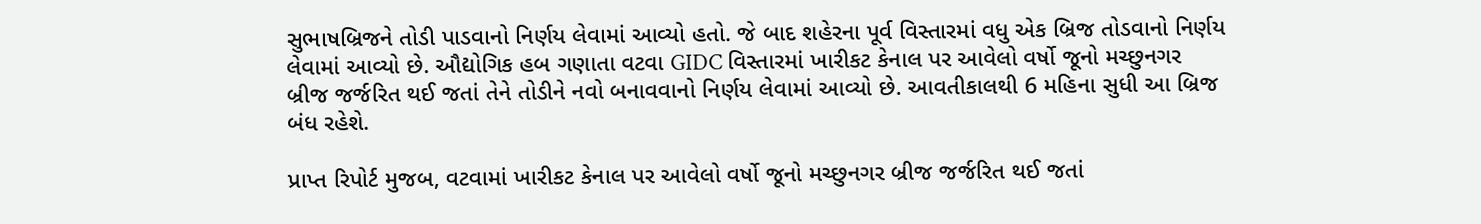સુભાષબ્રિજને તોડી પાડવાનો નિર્ણય લેવામાં આવ્યો હતો. જે બાદ શહેરના પૂર્વ વિસ્તારમાં વધુ એક બ્રિજ તોડવાનો નિર્ણય લેવામાં આવ્યો છે. ઔદ્યોગિક હબ ગણાતા વટવા GIDC વિસ્તારમાં ખારીકટ કેનાલ પર આવેલો વર્ષો જૂનો મચ્છુનગર બ્રીજ જર્જરિત થઈ જતાં તેને તોડીને નવો બનાવવાનો નિર્ણય લેવામાં આવ્યો છે. આવતીકાલથી 6 મહિના સુધી આ બ્રિજ બંધ રહેશે.

પ્રાપ્ત રિપોર્ટ મુજબ, વટવામાં ખારીકટ કેનાલ પર આવેલો વર્ષો જૂનો મચ્છુનગર બ્રીજ જર્જરિત થઈ જતાં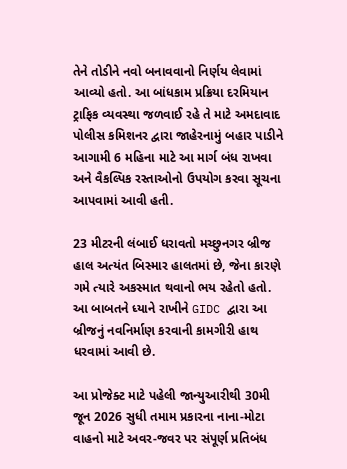તેને તોડીને નવો બનાવવાનો નિર્ણય લેવામાં આવ્યો હતો. આ બાંધકામ પ્રક્રિયા દરમિયાન ટ્રાફિક વ્યવસ્થા જળવાઈ રહે તે માટે અમદાવાદ પોલીસ કમિશનર દ્વારા જાહેરનામું બહાર પાડીને આગામી 6 મહિના માટે આ માર્ગ બંધ રાખવા અને વૈકલ્પિક રસ્તાઓનો ઉપયોગ કરવા સૂચના આપવામાં આવી હતી.

23 મીટરની લંબાઈ ધરાવતો મચ્છુનગર બ્રીજ હાલ અત્યંત બિસ્માર હાલતમાં છે, જેના કારણે ગમે ત્યારે અકસ્માત થવાનો ભય રહેતો હતો. આ બાબતને ધ્યાને રાખીને GIDC દ્વારા આ બ્રીજનું નવનિર્માણ કરવાની કામગીરી હાથ ધરવામાં આવી છે.

આ પ્રોજેક્ટ માટે પહેલી જાન્યુઆરીથી 30મી જૂન 2026 સુધી તમામ પ્રકારના નાના-મોટા વાહનો માટે અવર-જવર પર સંપૂર્ણ પ્રતિબંધ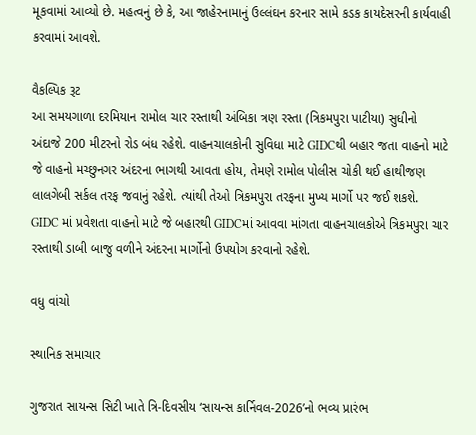મૂકવામાં આવ્યો છે. મહત્વનું છે કે, આ જાહેરનામાનું ઉલ્લંઘન કરનાર સામે કડક કાયદેસરની કાર્યવાહી કરવામાં આવશે.

વૈકલ્પિક રૂટ
આ સમયગાળા દરમિયાન રામોલ ચાર રસ્તાથી અંબિકા ત્રણ રસ્તા (ત્રિકમપુરા પાટીયા) સુધીનો અંદાજે 200 મીટરનો રોડ બંધ રહેશે. વાહનચાલકોની સુવિધા માટે GIDCથી બહાર જતા વાહનો માટે જે વાહનો મચ્છુનગર અંદરના ભાગથી આવતા હોય, તેમણે રામોલ પોલીસ ચોકી થઈ હાથીજણ લાલગેબી સર્કલ તરફ જવાનું રહેશે. ત્યાંથી તેઓ ત્રિકમપુરા તરફના મુખ્ય માર્ગો પર જઈ શકશે. GIDC માં પ્રવેશતા વાહનો માટે જે બહારથી GIDCમાં આવવા માંગતા વાહનચાલકોએ ત્રિકમપુરા ચાર રસ્તાથી ડાબી બાજુ વળીને અંદરના માર્ગોનો ઉપયોગ કરવાનો રહેશે.

વધુ વાંચો

સ્થાનિક સમાચાર

ગુજરાત સાયન્સ સિટી ખાતે ત્રિ-દિવસીય ‘સાયન્સ કાર્નિવલ-2026’નો ભવ્ય પ્રારંભ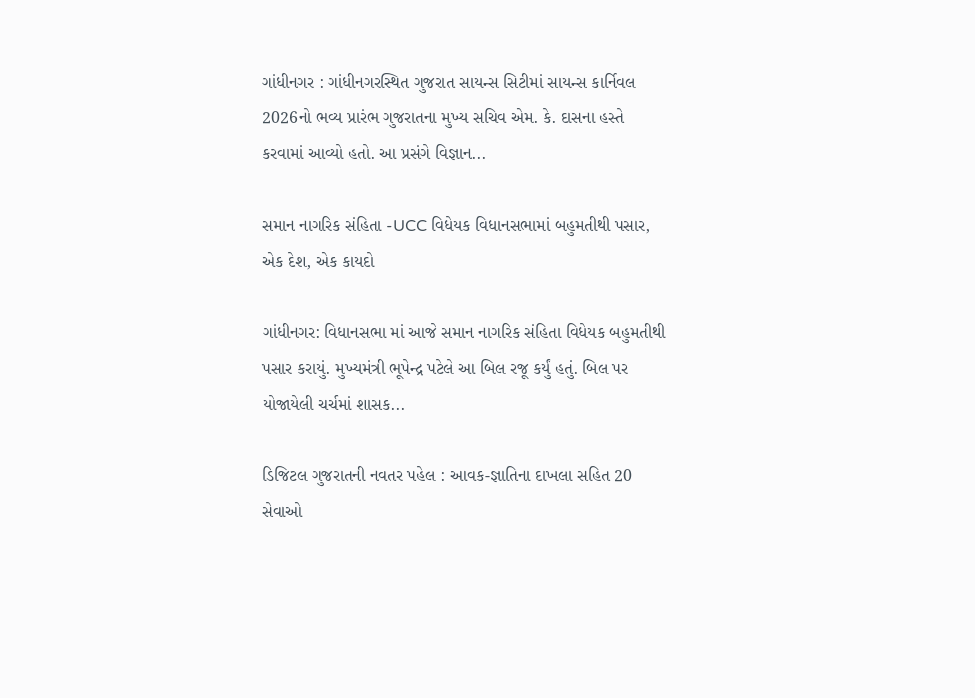ગાંધીનગર : ગાંધીનગરસ્થિત ગુજરાત સાયન્સ સિટીમાં સાયન્સ કાર્નિવલ 2026નો ભવ્ય પ્રારંભ ગુજરાતના મુખ્ય સચિવ એમ. કે. દાસના હસ્તે કરવામાં આવ્યો હતો. આ પ્રસંગે વિજ્ઞાન...

સમાન નાગરિક સંહિતા -UCC વિધેયક વિધાનસભામાં બહુમતીથી પસાર, એક દેશ, એક કાયદો

ગાંધીનગર: વિધાનસભા માં આજે સમાન નાગરિક સંહિતા વિધેયક બહુમતીથી પસાર કરાયું. મુખ્યમંત્રી ભૂપેન્દ્ર પટેલે આ બિલ રજૂ કર્યું હતું. બિલ પર યોજાયેલી ચર્ચમાં શાસક...

ડિજિટલ ગુજરાતની નવતર પહેલ : આવક-જ્ઞાતિના દાખલા સહિત 20 સેવાઓ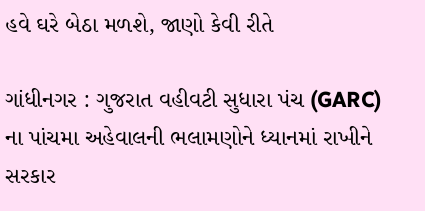હવે ઘરે બેઠા મળશે, જાણો કેવી રીતે

ગાંધીનગર : ગુજરાત વહીવટી સુધારા પંચ (GARC) ના પાંચમા અહેવાલની ભલામણોને ધ્યાનમાં રાખીને સરકાર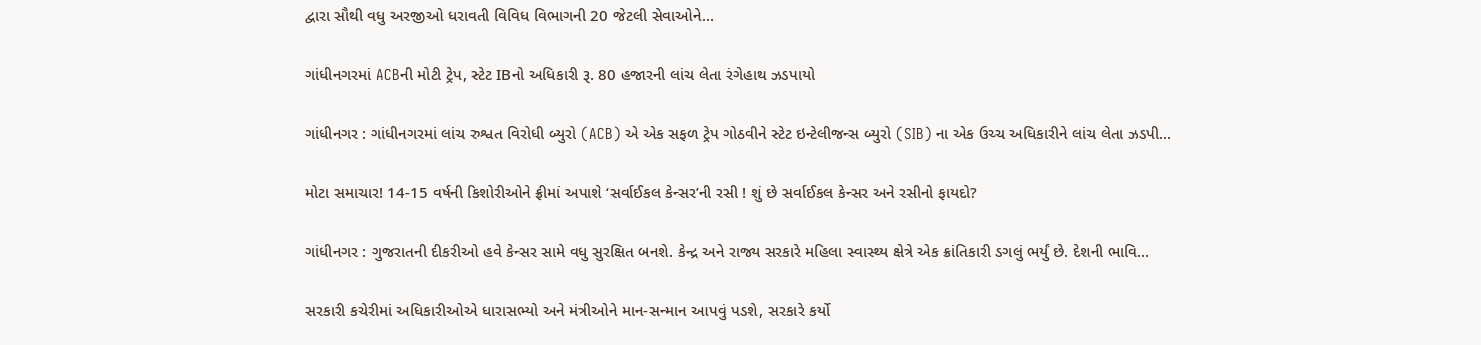દ્વારા સૌથી વધુ અરજીઓ ધરાવતી વિવિધ વિભાગની 20 જેટલી સેવાઓને...

ગાંધીનગરમાં ACBની મોટી ટ્રેપ, સ્ટેટ IBનો અધિકારી રૂ. 80 હજારની લાંચ લેતા રંગેહાથ ઝડપાયો

ગાંધીનગર : ગાંધીનગરમાં લાંચ રુશ્વત વિરોધી બ્યુરો (ACB) એ એક સફળ ટ્રેપ ગોઠવીને સ્ટેટ ઇન્ટેલીજન્સ બ્યુરો (SIB) ના એક ઉચ્ચ અધિકારીને લાંચ લેતા ઝડપી...

મોટા સમાચાર! 14-15 વર્ષની કિશોરીઓને ફ્રીમાં અપાશે ‘સર્વાઈકલ કેન્સર’ની રસી ! શું છે સર્વાઈકલ કેન્સર અને રસીનો ફાયદો?

ગાંધીનગર : ગુજરાતની દીકરીઓ હવે કેન્સર સામે વધુ સુરક્ષિત બનશે. કેન્દ્ર અને રાજ્ય સરકારે મહિલા સ્વાસ્થ્ય ક્ષેત્રે એક ક્રાંતિકારી ડગલું ભર્યું છે. દેશની ભાવિ...

સરકારી કચેરીમાં અધિકારીઓએ ધારાસભ્યો અને મંત્રીઓને માન-સન્માન આપવું પડશે, સરકારે કર્યો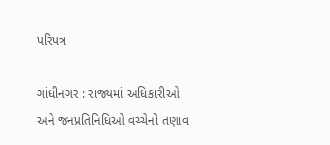પરિપત્ર

ગાંધીનગર : રાજ્યમાં અધિકારીઓ અને જનપ્રતિનિધિઓ વચ્ચેનો તણાવ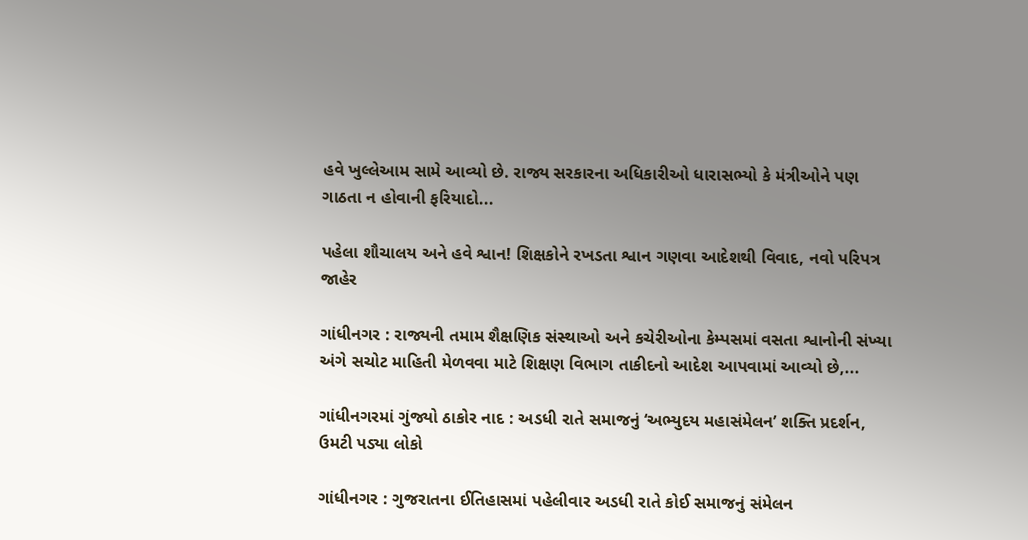હવે ખુલ્લેઆમ સામે આવ્યો છે. રાજ્ય સરકારના અધિકારીઓ ધારાસભ્યો કે મંત્રીઓને પણ ગાઠતા ન હોવાની ફરિયાદો...

પહેલા શૌચાલય અને હવે શ્વાન! શિક્ષકોને રખડતા શ્વાન ગણવા આદેશથી વિવાદ, નવો પરિપત્ર જાહેર

ગાંધીનગર : રાજ્યની તમામ શૈક્ષણિક સંસ્થાઓ અને કચેરીઓના કેમ્પસમાં વસતા શ્વાનોની સંખ્યા અંગે સચોટ માહિતી મેળવવા માટે શિક્ષણ વિભાગ તાકીદનો આદેશ આપવામાં આવ્યો છે,...

ગાંધીનગરમાં ગુંજ્યો ઠાકોર નાદ : અડધી રાતે સમાજનું ‘અભ્યુદય મહાસંમેલન’ શક્તિ પ્રદર્શન, ઉમટી પડ્યા લોકો

ગાંધીનગર : ગુજરાતના ઈતિહાસમાં પહેલીવાર અડધી રાતે કોઈ સમાજનું સંમેલન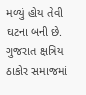મળ્યું હોય તેવી ઘટના બની છે. ગુજરાત ક્ષત્રિય ઠાકોર સમાજમાં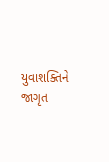યુવાશક્તિને જાગૃત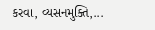કરવા, વ્યસનમુક્તિ,...